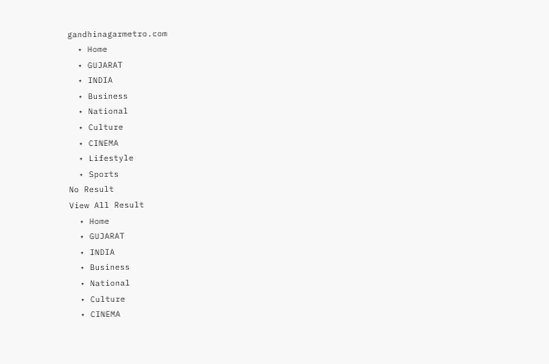gandhinagarmetro.com
  • Home
  • GUJARAT
  • INDIA
  • Business
  • National
  • Culture
  • CINEMA
  • Lifestyle
  • Sports
No Result
View All Result
  • Home
  • GUJARAT
  • INDIA
  • Business
  • National
  • Culture
  • CINEMA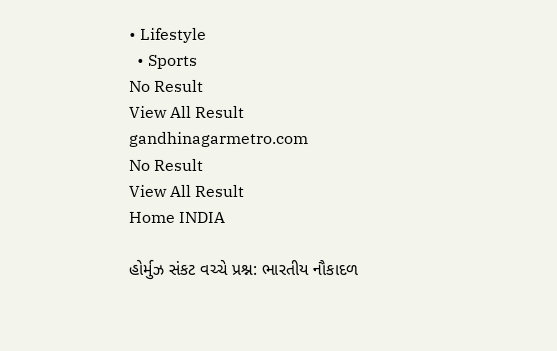• Lifestyle
  • Sports
No Result
View All Result
gandhinagarmetro.com
No Result
View All Result
Home INDIA

હોર્મુઝ સંકટ વચ્ચે પ્રશ્ન: ભારતીય નૌકાદળ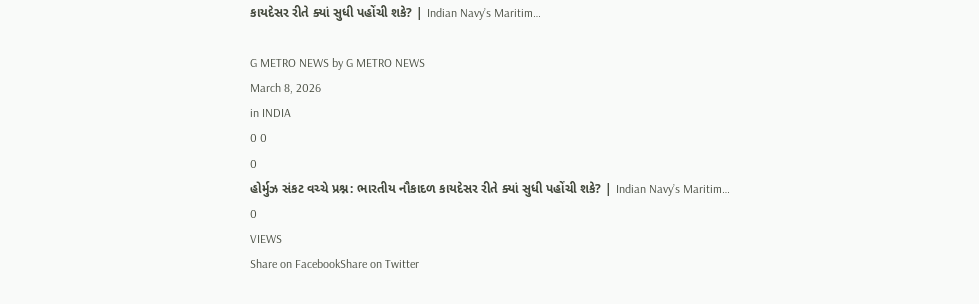કાયદેસર રીતે ક્યાં સુધી પહોંચી શકે? | Indian Navy’s Maritim…

G METRO NEWS by G METRO NEWS
March 8, 2026
in INDIA
0 0
0
હોર્મુઝ સંકટ વચ્ચે પ્રશ્ન: ભારતીય નૌકાદળ કાયદેસર રીતે ક્યાં સુધી પહોંચી શકે? | Indian Navy’s Maritim…
0
VIEWS
Share on FacebookShare on Twitter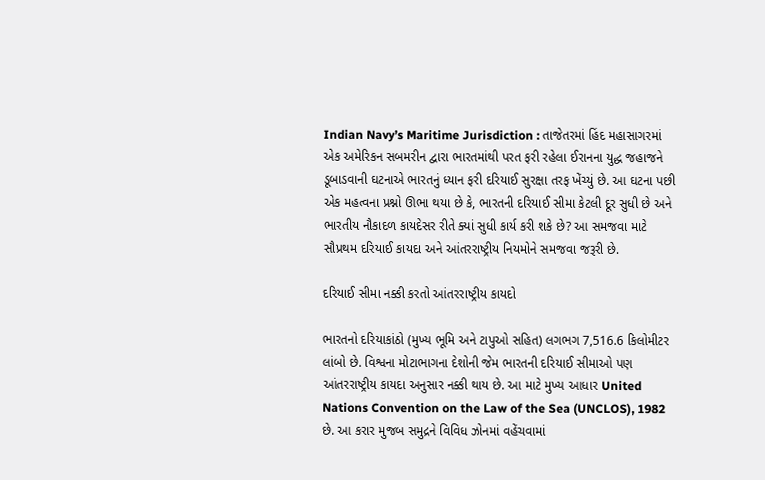Indian Navy’s Maritime Jurisdiction : તાજેતરમાં હિંદ મહાસાગરમાં એક અમેરિકન સબમરીન દ્વારા ભારતમાંથી પરત ફરી રહેલા ઈરાનના યુદ્ધ જહાજને ડૂબાડવાની ઘટનાએ ભારતનું ધ્યાન ફરી દરિયાઈ સુરક્ષા તરફ ખેંચ્યું છે. આ ઘટના પછી એક મહત્વના પ્રશ્નો ઊભા થયા છે કે, ભારતની દરિયાઈ સીમા કેટલી દૂર સુધી છે અને ભારતીય નૌકાદળ કાયદેસર રીતે ક્યાં સુધી કાર્ય કરી શકે છે? આ સમજવા માટે સૌપ્રથમ દરિયાઈ કાયદા અને આંતરરાષ્ટ્રીય નિયમોને સમજવા જરૂરી છે.

દરિયાઈ સીમા નક્કી કરતો આંતરરાષ્ટ્રીય કાયદો

ભારતનો દરિયાકાંઠો (મુખ્ય ભૂમિ અને ટાપુઓ સહિત) લગભગ 7,516.6 કિલોમીટર લાંબો છે. વિશ્વના મોટાભાગના દેશોની જેમ ભારતની દરિયાઈ સીમાઓ પણ આંતરરાષ્ટ્રીય કાયદા અનુસાર નક્કી થાય છે. આ માટે મુખ્ય આધાર United Nations Convention on the Law of the Sea (UNCLOS), 1982 છે. આ કરાર મુજબ સમુદ્રને વિવિધ ઝોનમાં વહેંચવામાં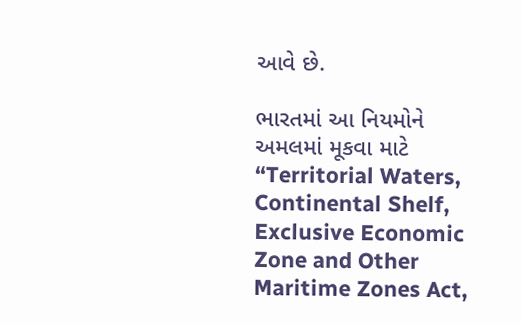આવે છે.

ભારતમાં આ નિયમોને અમલમાં મૂકવા માટે “Territorial Waters, Continental Shelf, Exclusive Economic Zone and Other Maritime Zones Act,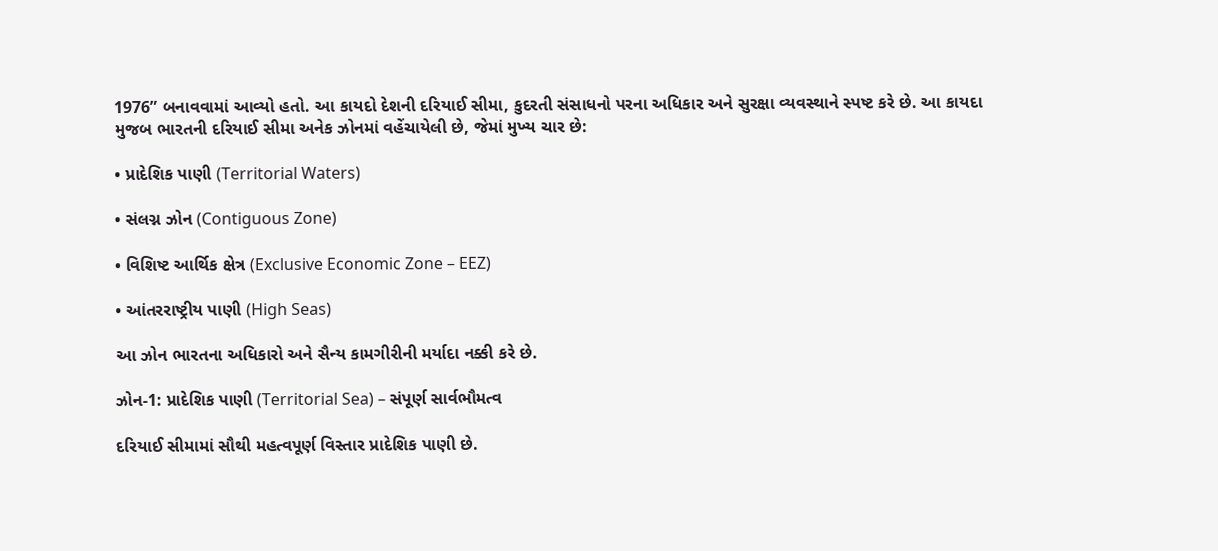1976” બનાવવામાં આવ્યો હતો. આ કાયદો દેશની દરિયાઈ સીમા, કુદરતી સંસાધનો પરના અધિકાર અને સુરક્ષા વ્યવસ્થાને સ્પષ્ટ કરે છે. આ કાયદા મુજબ ભારતની દરિયાઈ સીમા અનેક ઝોનમાં વહેંચાયેલી છે, જેમાં મુખ્ય ચાર છે:

• પ્રાદેશિક પાણી (Territorial Waters)

• સંલગ્ન ઝોન (Contiguous Zone)

• વિશિષ્ટ આર્થિક ક્ષેત્ર (Exclusive Economic Zone – EEZ)

• આંતરરાષ્ટ્રીય પાણી (High Seas)

આ ઝોન ભારતના અધિકારો અને સૈન્ય કામગીરીની મર્યાદા નક્કી કરે છે.

ઝોન-1: પ્રાદેશિક પાણી (Territorial Sea) – સંપૂર્ણ સાર્વભૌમત્વ

દરિયાઈ સીમામાં સૌથી મહત્વપૂર્ણ વિસ્તાર પ્રાદેશિક પાણી છે.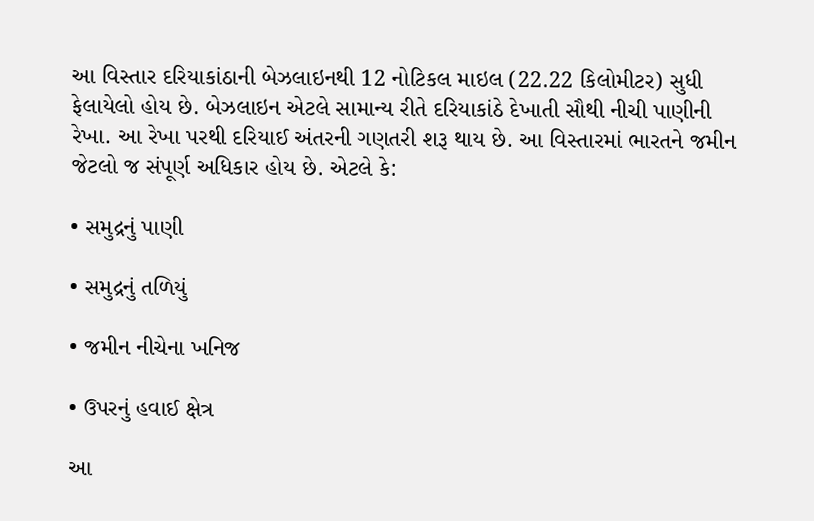આ વિસ્તાર દરિયાકાંઠાની બેઝલાઇનથી 12 નોટિકલ માઇલ (22.22 કિલોમીટર) સુધી ફેલાયેલો હોય છે. બેઝલાઇન એટલે સામાન્ય રીતે દરિયાકાંઠે દેખાતી સૌથી નીચી પાણીની રેખા. આ રેખા પરથી દરિયાઈ અંતરની ગણતરી શરૂ થાય છે. આ વિસ્તારમાં ભારતને જમીન જેટલો જ સંપૂર્ણ અધિકાર હોય છે. એટલે કે:

• સમુદ્રનું પાણી

• સમુદ્રનું તળિયું

• જમીન નીચેના ખનિજ

• ઉપરનું હવાઈ ક્ષેત્ર

આ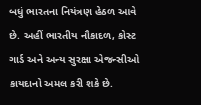બધું ભારતના નિયંત્રણ હેઠળ આવે છે. અહીં ભારતીય નૌકાદળ, કોસ્ટ ગાર્ડ અને અન્ય સુરક્ષા એજન્સીઓ કાયદાનો અમલ કરી શકે છે.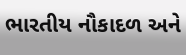ભારતીય નૌકાદળ અને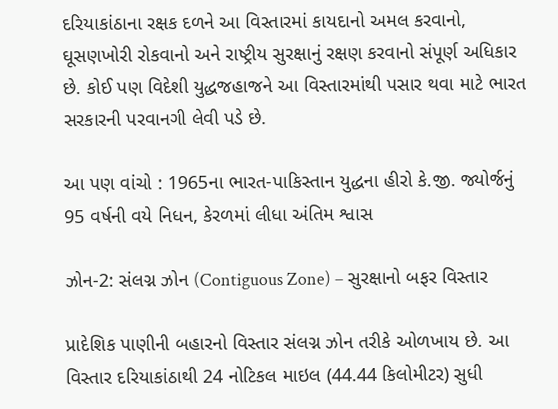દરિયાકાંઠાના રક્ષક દળને આ વિસ્તારમાં કાયદાનો અમલ કરવાનો, ઘૂસણખોરી રોકવાનો અને રાષ્ટ્રીય સુરક્ષાનું રક્ષણ કરવાનો સંપૂર્ણ અધિકાર છે. કોઈ પણ વિદેશી યુદ્ધજહાજને આ વિસ્તારમાંથી પસાર થવા માટે ભારત સરકારની પરવાનગી લેવી પડે છે.

આ પણ વાંચો : 1965ના ભારત-પાકિસ્તાન યુદ્ધના હીરો કે.જી. જ્યોર્જનું 95 વર્ષની વયે નિધન, કેરળમાં લીધા અંતિમ શ્વાસ

ઝોન-2: સંલગ્ન ઝોન (Contiguous Zone) – સુરક્ષાનો બફર વિસ્તાર

પ્રાદેશિક પાણીની બહારનો વિસ્તાર સંલગ્ન ઝોન તરીકે ઓળખાય છે. આ વિસ્તાર દરિયાકાંઠાથી 24 નોટિકલ માઇલ (44.44 કિલોમીટર) સુધી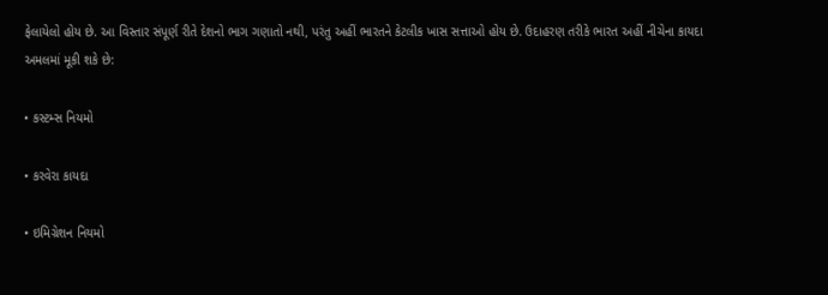ફેલાયેલો હોય છે. આ વિસ્તાર સંપૂર્ણ રીતે દેશનો ભાગ ગણાતો નથી, પરંતુ અહીં ભારતને કેટલીક ખાસ સત્તાઓ હોય છે. ઉદાહરણ તરીકે ભારત અહીં નીચેના કાયદા અમલમાં મૂકી શકે છે:

• કસ્ટમ્સ નિયમો

• કરવેરા કાયદા

• ઇમિગ્રેશન નિયમો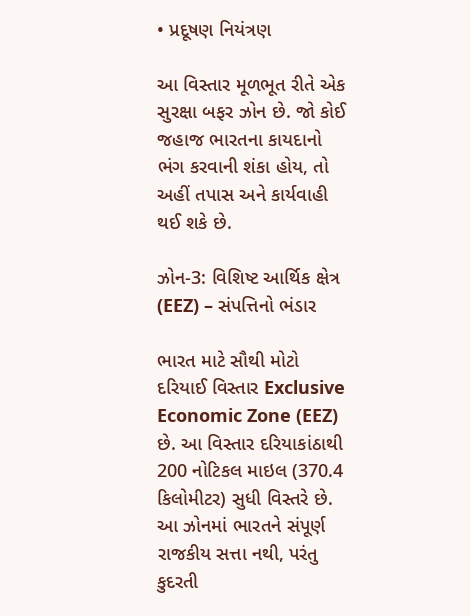• પ્રદૂષણ નિયંત્રણ

આ વિસ્તાર મૂળભૂત રીતે એક સુરક્ષા બફર ઝોન છે. જો કોઈ જહાજ ભારતના કાયદાનો ભંગ કરવાની શંકા હોય, તો અહીં તપાસ અને કાર્યવાહી થઈ શકે છે.

ઝોન-3: વિશિષ્ટ આર્થિક ક્ષેત્ર (EEZ) – સંપત્તિનો ભંડાર

ભારત માટે સૌથી મોટો દરિયાઈ વિસ્તાર Exclusive Economic Zone (EEZ) છે. આ વિસ્તાર દરિયાકાંઠાથી 200 નોટિકલ માઇલ (370.4 કિલોમીટર) સુધી વિસ્તરે છે. આ ઝોનમાં ભારતને સંપૂર્ણ રાજકીય સત્તા નથી, પરંતુ કુદરતી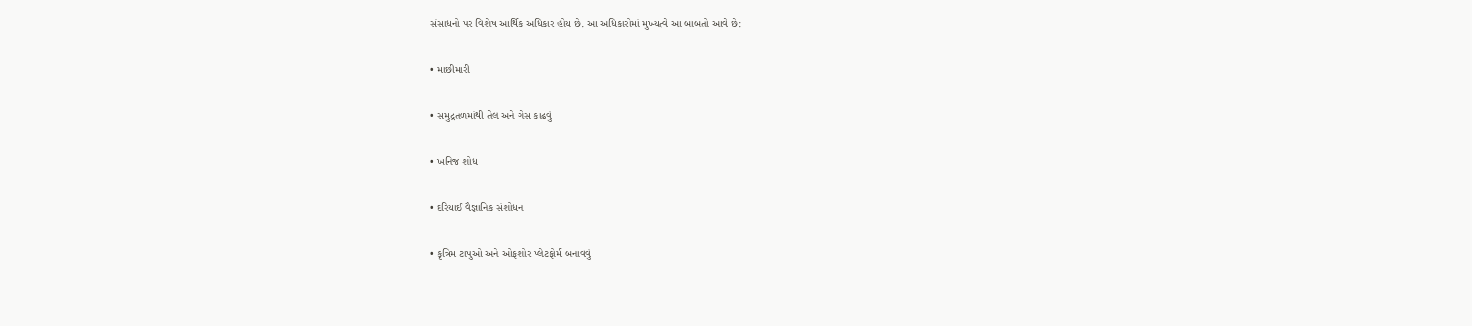સંસાધનો પર વિશેષ આર્થિક અધિકાર હોય છે. આ અધિકારોમાં મુખ્યત્વે આ બાબતો આવે છે:

• માછીમારી

• સમુદ્રતળમાંથી તેલ અને ગેસ કાઢવું

• ખનિજ શોધ

• દરિયાઈ વૈજ્ઞાનિક સંશોધન

• કૃત્રિમ ટાપુઓ અને ઓફશોર પ્લેટફોર્મ બનાવવું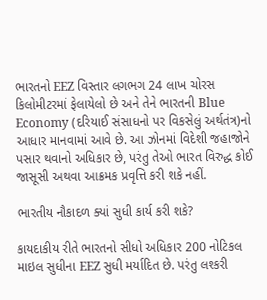ભારતનો EEZ વિસ્તાર લગભગ 24 લાખ ચોરસ કિલોમીટરમાં ફેલાયેલો છે અને તેને ભારતની Blue Economy (દરિયાઈ સંસાધનો પર વિકસેલું અર્થતંત્ર)નો આધાર માનવામાં આવે છે. આ ઝોનમાં વિદેશી જહાજોને પસાર થવાનો અધિકાર છે, પરંતુ તેઓ ભારત વિરુદ્ધ કોઈ જાસૂસી અથવા આક્રમક પ્રવૃત્તિ કરી શકે નહીં.

ભારતીય નૌકાદળ ક્યાં સુધી કાર્ય કરી શકે?

કાયદાકીય રીતે ભારતનો સીધો અધિકાર 200 નોટિકલ માઇલ સુધીના EEZ સુધી મર્યાદિત છે. પરંતુ લશ્કરી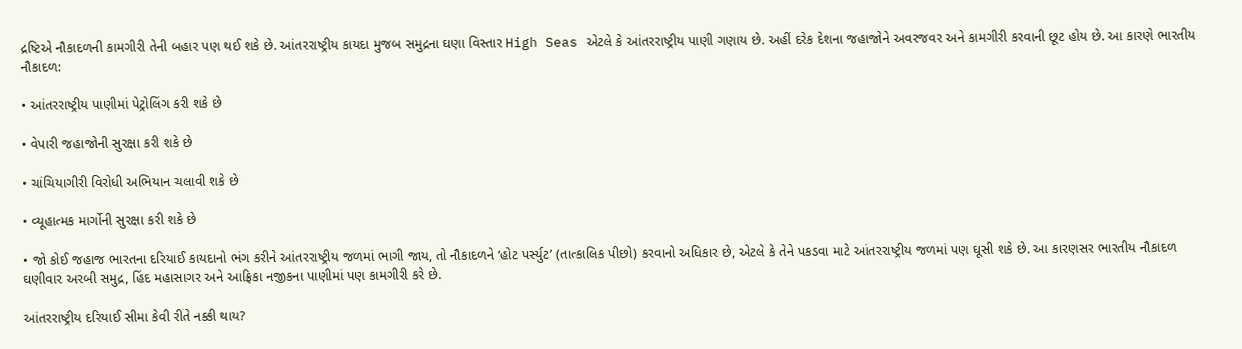દ્રષ્ટિએ નૌકાદળની કામગીરી તેની બહાર પણ થઈ શકે છે. આંતરરાષ્ટ્રીય કાયદા મુજબ સમુદ્રના ઘણા વિસ્તાર High Seas એટલે કે આંતરરાષ્ટ્રીય પાણી ગણાય છે. અહીં દરેક દેશના જહાજોને અવરજવર અને કામગીરી કરવાની છૂટ હોય છે. આ કારણે ભારતીય નૌકાદળ:

• આંતરરાષ્ટ્રીય પાણીમાં પેટ્રોલિંગ કરી શકે છે

• વેપારી જહાજોની સુરક્ષા કરી શકે છે

• ચાંચિયાગીરી વિરોધી અભિયાન ચલાવી શકે છે

• વ્યૂહાત્મક માર્ગોની સુરક્ષા કરી શકે છે

• જો કોઈ જહાજ ભારતના દરિયાઈ કાયદાનો ભંગ કરીને આંતરરાષ્ટ્રીય જળમાં ભાગી જાય, તો નૌકાદળને ‘હોટ પર્સ્યુટ’ (તાત્કાલિક પીછો) કરવાનો અધિકાર છે, એટલે કે તેને પકડવા માટે આંતરરાષ્ટ્રીય જળમાં પણ ઘૂસી શકે છે. આ કારણસર ભારતીય નૌકાદળ ઘણીવાર અરબી સમુદ્ર, હિંદ મહાસાગર અને આફ્રિકા નજીકના પાણીમાં પણ કામગીરી કરે છે.

આંતરરાષ્ટ્રીય દરિયાઈ સીમા કેવી રીતે નક્કી થાય?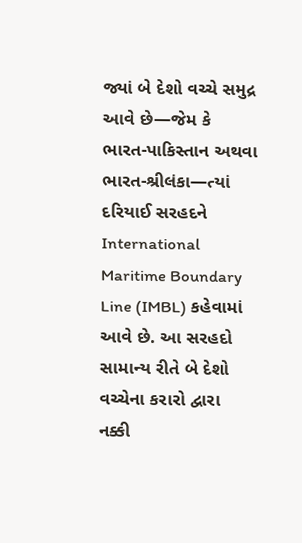જ્યાં બે દેશો વચ્ચે સમુદ્ર આવે છે—જેમ કે ભારત-પાકિસ્તાન અથવા ભારત-શ્રીલંકા—ત્યાં દરિયાઈ સરહદને International Maritime Boundary Line (IMBL) કહેવામાં આવે છે. આ સરહદો સામાન્ય રીતે બે દેશો વચ્ચેના કરારો દ્વારા નક્કી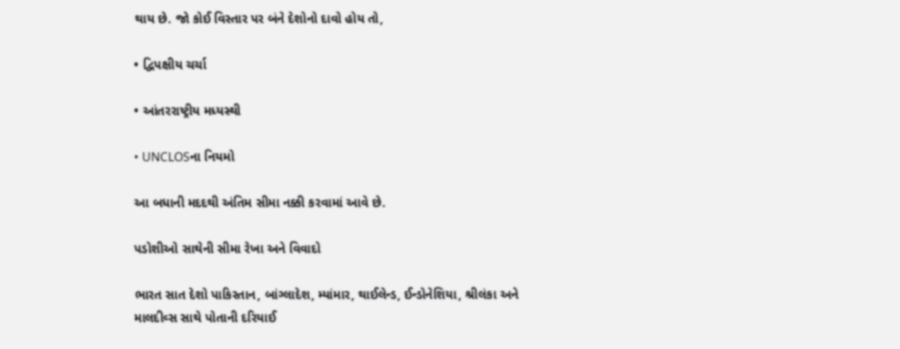થાય છે. જો કોઈ વિસ્તાર પર બંને દેશોનો દાવો હોય તો,

• દ્વિપક્ષીય ચર્ચા

• આંતરરાષ્ટ્રીય મધ્યસ્થી

• UNCLOSના નિયમો

આ બધાની મદદથી અંતિમ સીમા નક્કી કરવામાં આવે છે.

પડોશીઓ સાથેની સીમા રેખા અને વિવાદો

ભારત સાત દેશો પાકિસ્તાન, બાંગ્લાદેશ, મ્યાંમાર, થાઈલેન્ડ, ઈન્ડોનેશિયા, શ્રીલંકા અને માલદીવ્સ સાથે પોતાની દરિયાઈ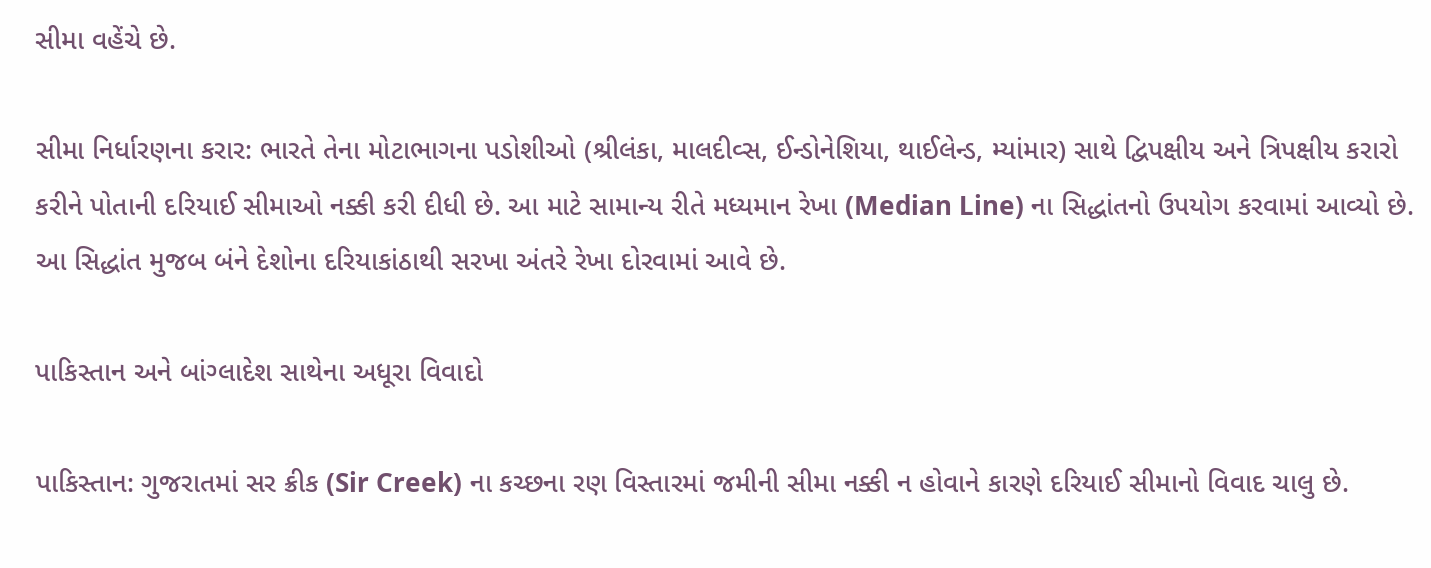સીમા વહેંચે છે.

સીમા નિર્ધારણના કરાર: ભારતે તેના મોટાભાગના પડોશીઓ (શ્રીલંકા, માલદીવ્સ, ઈન્ડોનેશિયા, થાઈલેન્ડ, મ્યાંમાર) સાથે દ્વિપક્ષીય અને ત્રિપક્ષીય કરારો કરીને પોતાની દરિયાઈ સીમાઓ નક્કી કરી દીધી છે. આ માટે સામાન્ય રીતે મધ્યમાન રેખા (Median Line) ના સિદ્ધાંતનો ઉપયોગ કરવામાં આવ્યો છે. આ સિદ્ધાંત મુજબ બંને દેશોના દરિયાકાંઠાથી સરખા અંતરે રેખા દોરવામાં આવે છે.

પાકિસ્તાન અને બાંગ્લાદેશ સાથેના અધૂરા વિવાદો

પાકિસ્તાન: ગુજરાતમાં સર ક્રીક (Sir Creek) ના કચ્છના રણ વિસ્તારમાં જમીની સીમા નક્કી ન હોવાને કારણે દરિયાઈ સીમાનો વિવાદ ચાલુ છે.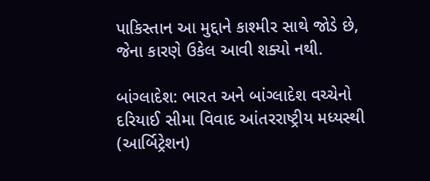પાકિસ્તાન આ મુદ્દાને કાશ્મીર સાથે જોડે છે, જેના કારણે ઉકેલ આવી શક્યો નથી.

બાંગ્લાદેશ: ભારત અને બાંગ્લાદેશ વચ્ચેનો દરિયાઈ સીમા વિવાદ આંતરરાષ્ટ્રીય મધ્યસ્થી (આર્બિટ્રેશન)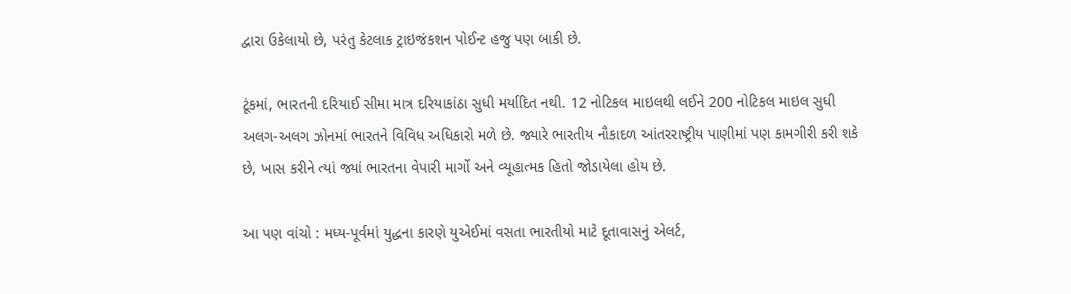દ્વારા ઉકેલાયો છે, પરંતુ કેટલાક ટ્રાઇજંકશન પોઈન્ટ હજુ પણ બાકી છે.

ટૂંકમાં, ભારતની દરિયાઈ સીમા માત્ર દરિયાકાંઠા સુધી મર્યાદિત નથી. 12 નોટિકલ માઇલથી લઈને 200 નોટિકલ માઇલ સુધી અલગ-અલગ ઝોનમાં ભારતને વિવિધ અધિકારો મળે છે. જ્યારે ભારતીય નૌકાદળ આંતરરાષ્ટ્રીય પાણીમાં પણ કામગીરી કરી શકે છે, ખાસ કરીને ત્યાં જ્યાં ભારતના વેપારી માર્ગો અને વ્યૂહાત્મક હિતો જોડાયેલા હોય છે.

આ પણ વાંચો : મધ્ય-પૂર્વમાં યુદ્ધના કારણે યુએઈમાં વસતા ભારતીયો માટે દૂતાવાસનું એલર્ટ,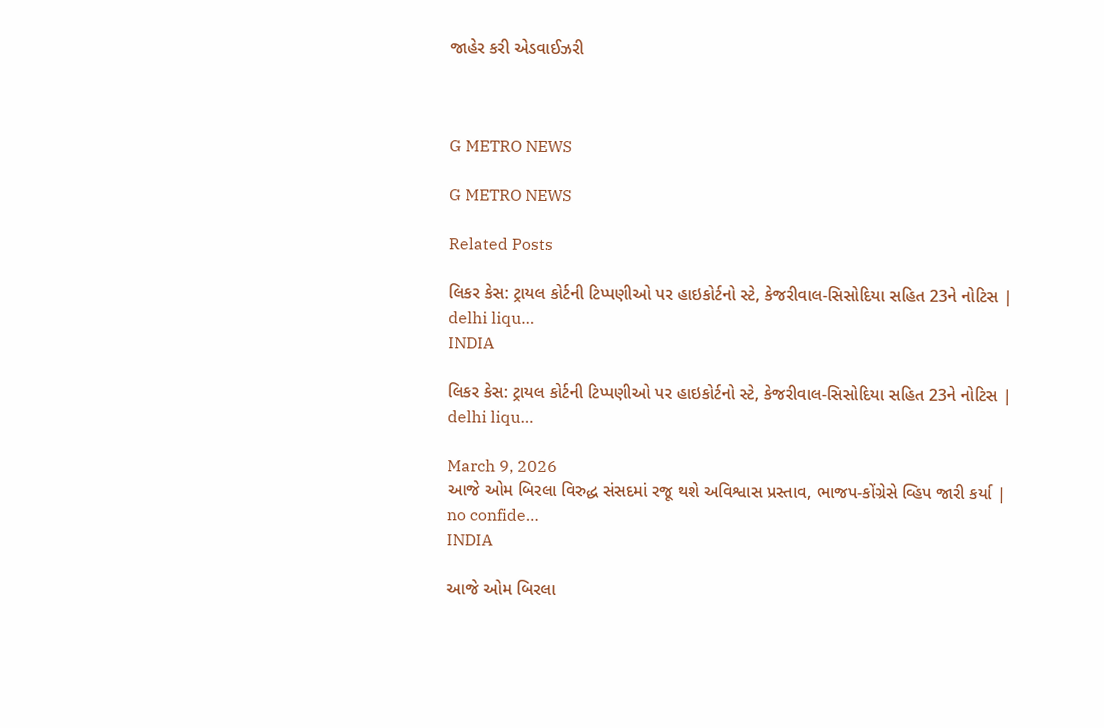જાહેર કરી એડવાઈઝરી



G METRO NEWS

G METRO NEWS

Related Posts

લિકર કેસ: ટ્રાયલ કોર્ટની ટિપ્પણીઓ પર હાઇકોર્ટનો સ્ટે, કેજરીવાલ-સિસોદિયા સહિત 23ને નોટિસ | delhi liqu…
INDIA

લિકર કેસ: ટ્રાયલ કોર્ટની ટિપ્પણીઓ પર હાઇકોર્ટનો સ્ટે, કેજરીવાલ-સિસોદિયા સહિત 23ને નોટિસ | delhi liqu…

March 9, 2026
આજે ઓમ બિરલા વિરુદ્ધ સંસદમાં રજૂ થશે અવિશ્વાસ પ્રસ્તાવ, ભાજપ-કોંગ્રેસે વ્હિપ જારી કર્યા | no confide…
INDIA

આજે ઓમ બિરલા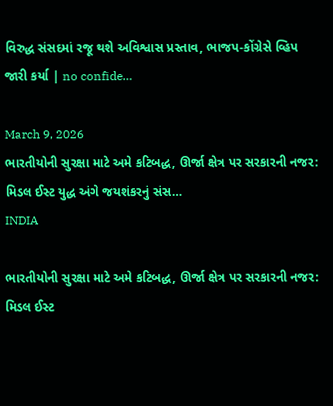વિરુદ્ધ સંસદમાં રજૂ થશે અવિશ્વાસ પ્રસ્તાવ, ભાજપ-કોંગ્રેસે વ્હિપ જારી કર્યા | no confide…

March 9, 2026
ભારતીયોની સુરક્ષા માટે અમે કટિબદ્ધ, ઊર્જા ક્ષેત્ર પર સરકારની નજર: મિડલ ઈસ્ટ યુદ્ધ અંગે જયશંકરનું સંસ…
INDIA

ભારતીયોની સુરક્ષા માટે અમે કટિબદ્ધ, ઊર્જા ક્ષેત્ર પર સરકારની નજર: મિડલ ઈસ્ટ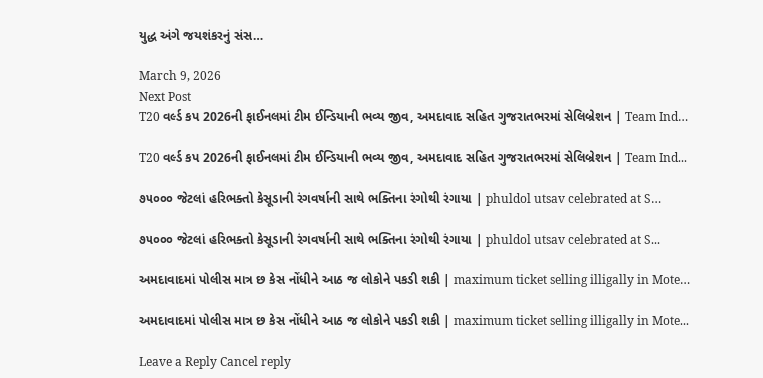યુદ્ધ અંગે જયશંકરનું સંસ…

March 9, 2026
Next Post
T20 વર્લ્ડ કપ 2026ની ફાઈનલમાં ટીમ ઈન્ડિયાની ભવ્ય જીવ, અમદાવાદ સહિત ગુજરાતભરમાં સેલિબ્રેશન | Team Ind…

T20 વર્લ્ડ કપ 2026ની ફાઈનલમાં ટીમ ઈન્ડિયાની ભવ્ય જીવ, અમદાવાદ સહિત ગુજરાતભરમાં સેલિબ્રેશન | Team Ind...

૭૫૦૦૦ જેટલાં હરિભક્તો કેસૂડાની રંગવર્ષાની સાથે ભક્તિના રંગોથી રંગાયા | phuldol utsav celebrated at S…

૭૫૦૦૦ જેટલાં હરિભક્તો કેસૂડાની રંગવર્ષાની સાથે ભક્તિના રંગોથી રંગાયા | phuldol utsav celebrated at S...

અમદાવાદમાં પોલીસ માત્ર છ કેસ નોંધીને આઠ જ લોકોને પકડી શકી | maximum ticket selling illigally in Mote…

અમદાવાદમાં પોલીસ માત્ર છ કેસ નોંધીને આઠ જ લોકોને પકડી શકી | maximum ticket selling illigally in Mote...

Leave a Reply Cancel reply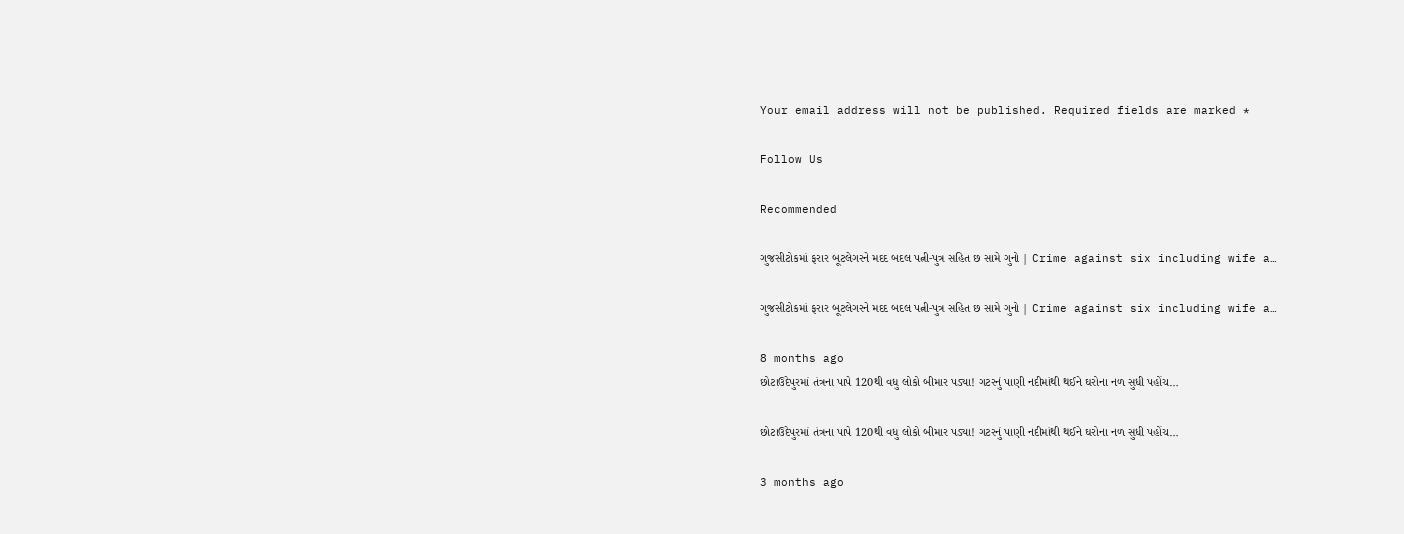Your email address will not be published. Required fields are marked *

Follow Us

Recommended

ગુજસીટોકમાં ફરાર બૂટલેગરને મદદ બદલ પત્ની-પુત્ર સહિત છ સામે ગુનો | Crime against six including wife a…

ગુજસીટોકમાં ફરાર બૂટલેગરને મદદ બદલ પત્ની-પુત્ર સહિત છ સામે ગુનો | Crime against six including wife a…

8 months ago
છોટાઉદેપુરમાં તંત્રના પાપે 120થી વધુ લોકો બીમાર પડ્યા! ગટરનું પાણી નદીમાંથી થઈને ઘરોના નળ સુધી પહોંચ…

છોટાઉદેપુરમાં તંત્રના પાપે 120થી વધુ લોકો બીમાર પડ્યા! ગટરનું પાણી નદીમાંથી થઈને ઘરોના નળ સુધી પહોંચ…

3 months ago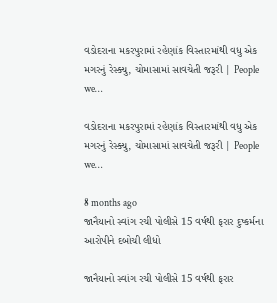વડોદરાના મકરપુરામાં રહેણાંક વિસ્તારમાંથી વધુ એક મગરનું રેસ્ક્યુ, ચોમાસામાં સાવચેતી જરૂરી | People we…

વડોદરાના મકરપુરામાં રહેણાંક વિસ્તારમાંથી વધુ એક મગરનું રેસ્ક્યુ, ચોમાસામાં સાવચેતી જરૂરી | People we…

8 months ago
જાનૈયાનો સ્વાંગ રચી પોલીસે 15 વર્ષથી ફરાર દુષ્કર્મના આરોપીને દબોચી લીધો

જાનૈયાનો સ્વાંગ રચી પોલીસે 15 વર્ષથી ફરાર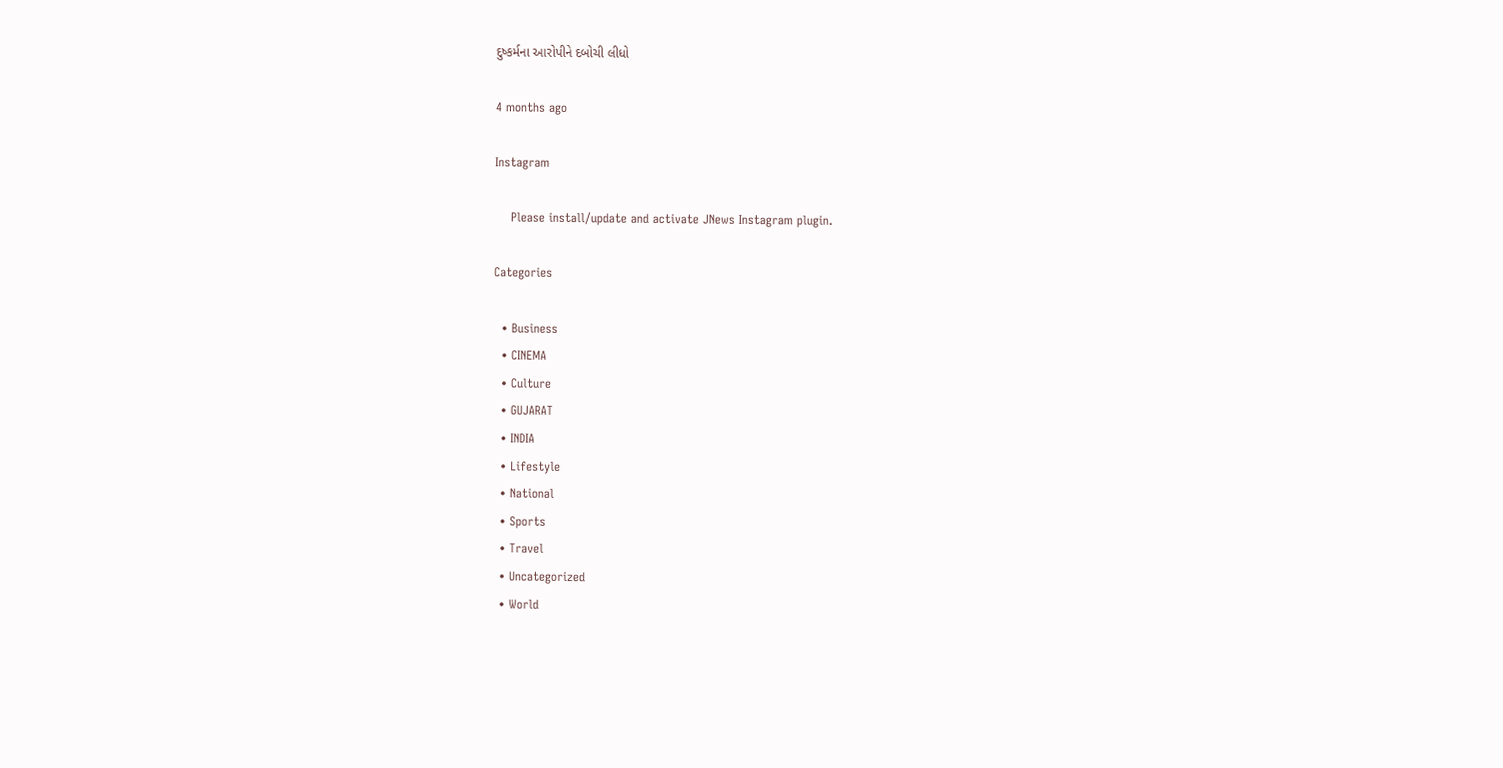દુષ્કર્મના આરોપીને દબોચી લીધો

4 months ago

Instagram

    Please install/update and activate JNews Instagram plugin.

Categories

  • Business
  • CINEMA
  • Culture
  • GUJARAT
  • INDIA
  • Lifestyle
  • National
  • Sports
  • Travel
  • Uncategorized
  • World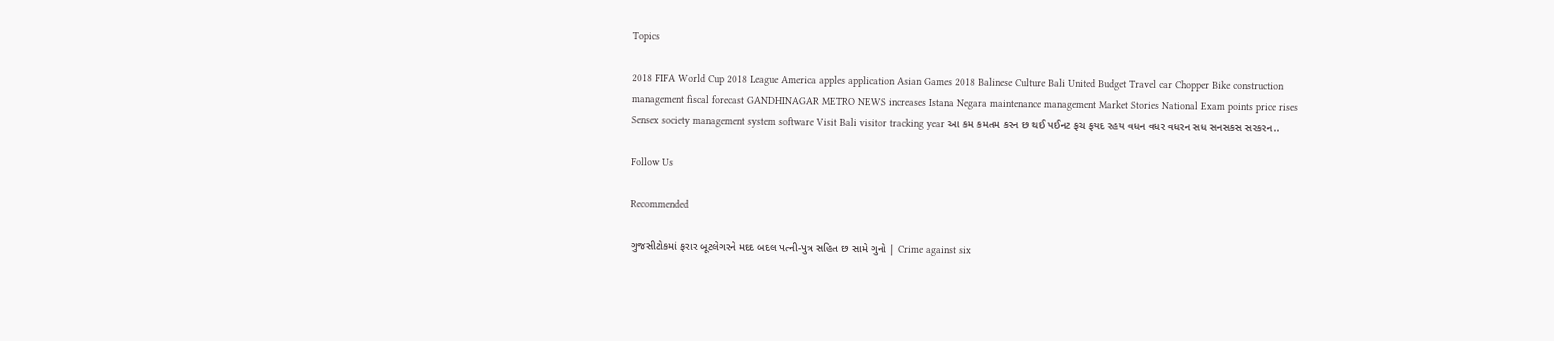Topics

2018 FIFA World Cup 2018 League America apples application Asian Games 2018 Balinese Culture Bali United Budget Travel car Chopper Bike construction management fiscal forecast GANDHINAGAR METRO NEWS increases Istana Negara maintenance management Market Stories National Exam points price rises Sensex society management system software Visit Bali visitor tracking year આ કમ કમતમ કરન છ થઈ પઈનટ ફચ ફયદ રહય વધન વધર વધરન સધ સનસકસ સરકરન..

Follow Us

Recommended

ગુજસીટોકમાં ફરાર બૂટલેગરને મદદ બદલ પત્ની-પુત્ર સહિત છ સામે ગુનો | Crime against six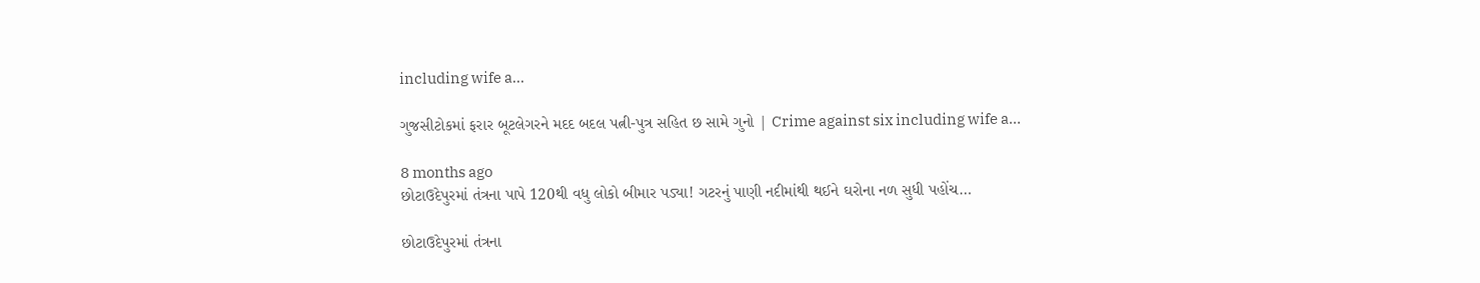including wife a…

ગુજસીટોકમાં ફરાર બૂટલેગરને મદદ બદલ પત્ની-પુત્ર સહિત છ સામે ગુનો | Crime against six including wife a…

8 months ago
છોટાઉદેપુરમાં તંત્રના પાપે 120થી વધુ લોકો બીમાર પડ્યા! ગટરનું પાણી નદીમાંથી થઈને ઘરોના નળ સુધી પહોંચ…

છોટાઉદેપુરમાં તંત્રના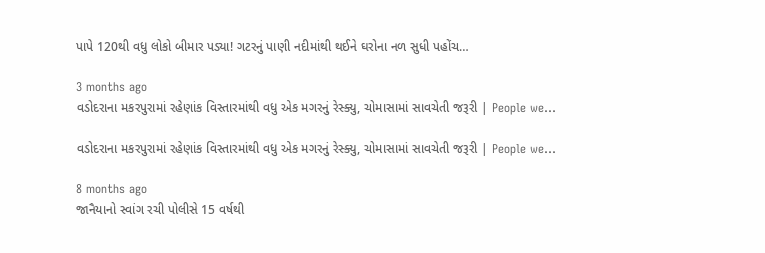પાપે 120થી વધુ લોકો બીમાર પડ્યા! ગટરનું પાણી નદીમાંથી થઈને ઘરોના નળ સુધી પહોંચ…

3 months ago
વડોદરાના મકરપુરામાં રહેણાંક વિસ્તારમાંથી વધુ એક મગરનું રેસ્ક્યુ, ચોમાસામાં સાવચેતી જરૂરી | People we…

વડોદરાના મકરપુરામાં રહેણાંક વિસ્તારમાંથી વધુ એક મગરનું રેસ્ક્યુ, ચોમાસામાં સાવચેતી જરૂરી | People we…

8 months ago
જાનૈયાનો સ્વાંગ રચી પોલીસે 15 વર્ષથી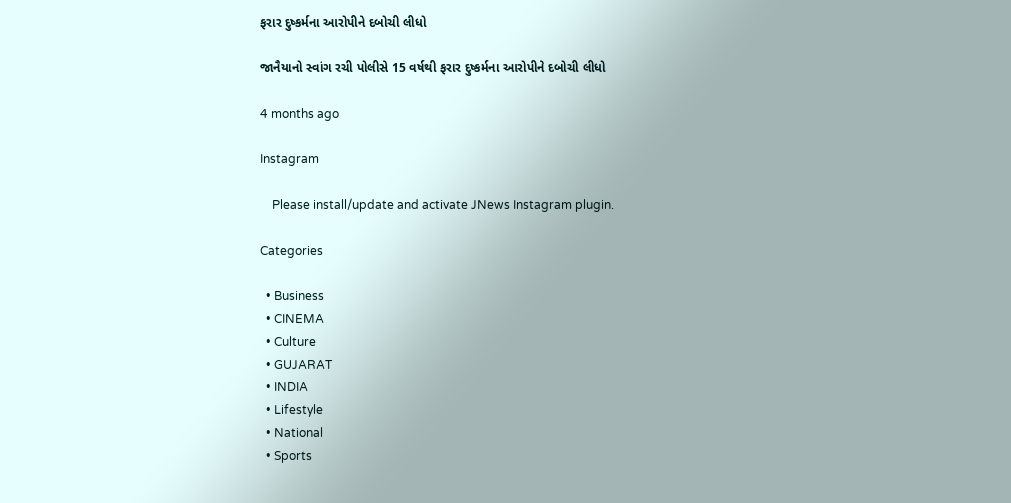ફરાર દુષ્કર્મના આરોપીને દબોચી લીધો

જાનૈયાનો સ્વાંગ રચી પોલીસે 15 વર્ષથી ફરાર દુષ્કર્મના આરોપીને દબોચી લીધો

4 months ago

Instagram

    Please install/update and activate JNews Instagram plugin.

Categories

  • Business
  • CINEMA
  • Culture
  • GUJARAT
  • INDIA
  • Lifestyle
  • National
  • Sports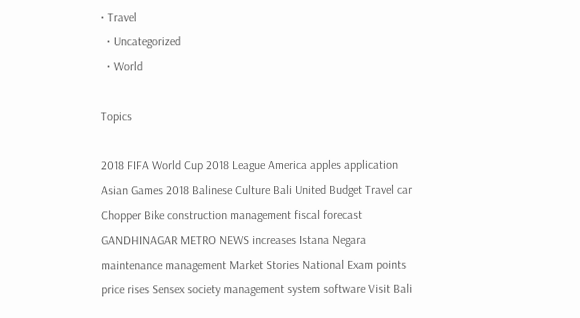• Travel
  • Uncategorized
  • World

Topics

2018 FIFA World Cup 2018 League America apples application Asian Games 2018 Balinese Culture Bali United Budget Travel car Chopper Bike construction management fiscal forecast GANDHINAGAR METRO NEWS increases Istana Negara maintenance management Market Stories National Exam points price rises Sensex society management system software Visit Bali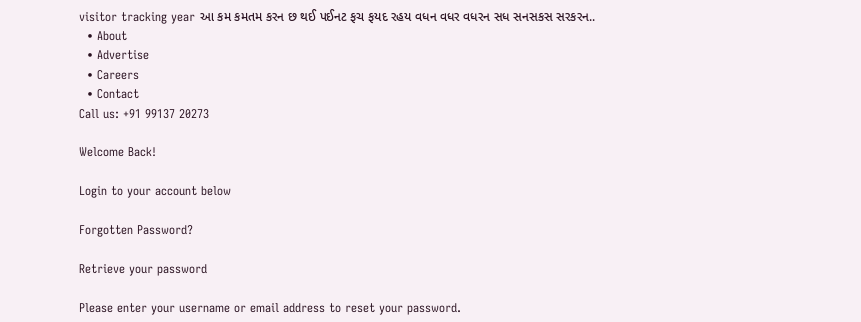visitor tracking year આ કમ કમતમ કરન છ થઈ પઈનટ ફચ ફયદ રહય વધન વધર વધરન સધ સનસકસ સરકરન..
  • About
  • Advertise
  • Careers
  • Contact
Call us: +91 99137 20273

Welcome Back!

Login to your account below

Forgotten Password?

Retrieve your password

Please enter your username or email address to reset your password.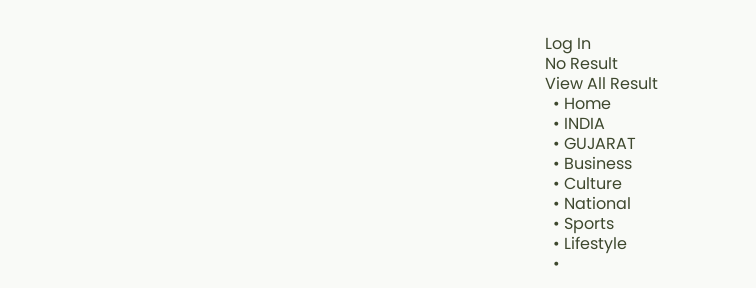Log In
No Result
View All Result
  • Home
  • INDIA
  • GUJARAT
  • Business
  • Culture
  • National
  • Sports
  • Lifestyle
  •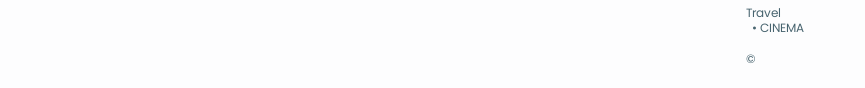Travel
  • CINEMA

©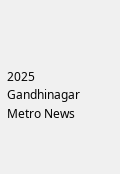2025 Gandhinagar Metro News